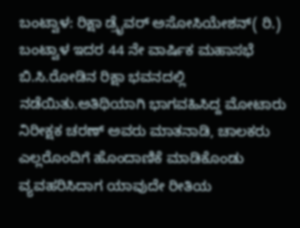ಬಂಟ್ವಾಳ: ರಿಕ್ಷಾ ಡ್ರೈವರ್ ಅಸೋಸಿಯೇಶನ್( ರಿ.) ಬಂಟ್ವಾಳ ಇದರ 44 ನೇ ವಾರ್ಷಿಕ ಮಹಾಸಭೆ ಬಿ.ಸಿ.ರೋಡಿನ ರಿಕ್ಷಾ ಭವನದಲ್ಲಿ ನಡೆಯಿತು.ಅತಿಥಿಯಾಗಿ ಭಾಗವಹಿಸಿದ್ದ ಮೋಟಾರು ನಿರೀಕ್ಷಕ ಚರಣ್ ಅವರು ಮಾತನಾಡಿ, ಚಾಲಕರು ಎಲ್ಲರೊಂದಿಗೆ ಹೊಂದಾಣಿಕೆ ಮಾಡಿಕೊಂಡು ವ್ಯವಹರಿಸಿದಾಗ ಯಾವುದೇ ರೀತಿಯ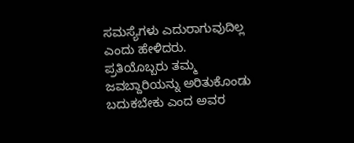ಸಮಸ್ಯೆಗಳು ಎದುರಾಗುವುದಿಲ್ಲ ಎಂದು ಹೇಳಿದರು.
ಪ್ರತಿಯೊಬ್ಬರು ತಮ್ಮ ಜವಬ್ದಾರಿಯನ್ನು ಅರಿತುಕೊಂಡು ಬದುಕಬೇಕು ಎಂದ ಅವರ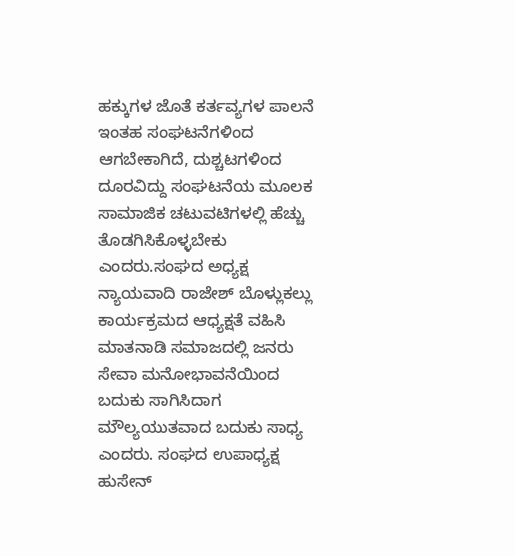ಹಕ್ಕುಗಳ ಜೊತೆ ಕರ್ತವ್ಯಗಳ ಪಾಲನೆ ಇಂತಹ ಸಂಘಟನೆಗಳಿಂದ ಆಗಬೇಕಾಗಿದೆ, ದುಶ್ಚಟಗಳಿಂದ ದೂರವಿದ್ದು ಸಂಘಟನೆಯ ಮೂಲಕ ಸಾಮಾಜಿಕ ಚಟುವಟಿಗಳಲ್ಲಿ ಹೆಚ್ಚು ತೊಡಗಿಸಿಕೊಳ್ಳಬೇಕು ಎಂದರು.ಸಂಘದ ಅಧ್ಯಕ್ಷ ನ್ಯಾಯವಾದಿ ರಾಜೇಶ್ ಬೊಳ್ಲುಕಲ್ಲು ಕಾರ್ಯಕ್ರಮದ ಆಧ್ಯಕ್ಷತೆ ವಹಿಸಿ ಮಾತನಾಡಿ ಸಮಾಜದಲ್ಲಿ ಜನರು ಸೇವಾ ಮನೋಭಾವನೆಯಿಂದ ಬದುಕು ಸಾಗಿಸಿದಾಗ ಮೌಲ್ಯಯುತವಾದ ಬದುಕು ಸಾಧ್ಯ ಎಂದರು. ಸಂಘದ ಉಪಾಧ್ಯಕ್ಷ ಹುಸೇನ್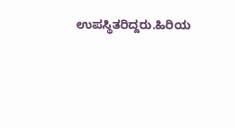ಉಪಸ್ಥಿತರಿದ್ದರು.ಹಿರಿಯ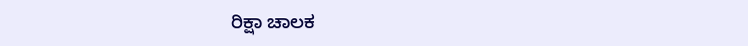ರಿಕ್ಷಾ ಚಾಲಕ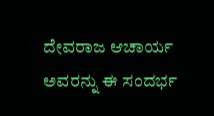ದೇವರಾಜ ಆಚಾರ್ಯ ಅವರನ್ನು ಈ ಸಂದರ್ಭ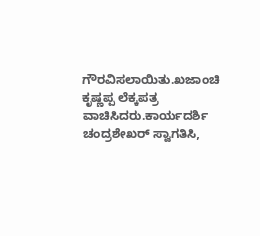ಗೌರವಿಸಲಾಯಿತು.ಖಜಾಂಚಿ ಕೃಷ್ಣಪ್ಪ ಲೆಕ್ಕಪತ್ರ ವಾಚಿಸಿದರು.ಕಾರ್ಯದರ್ಶಿ ಚಂದ್ರಶೇಖರ್ ಸ್ವಾಗತಿಸಿ,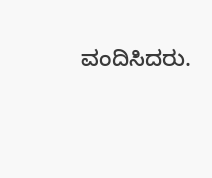ವಂದಿಸಿದರು.